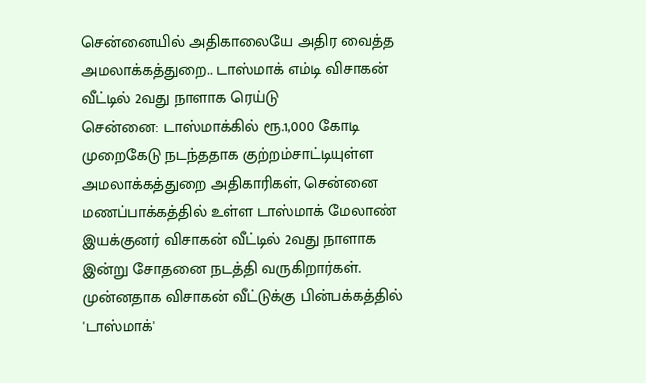சென்னையில் அதிகாலையே அதிர வைத்த அமலாக்கத்துறை.. டாஸ்மாக் எம்டி விசாகன் வீட்டில் 2வது நாளாக ரெய்டு
சென்னை: டாஸ்மாக்கில் ரூ.1,000 கோடி முறைகேடு நடந்ததாக குற்றம்சாட்டியுள்ள அமலாக்கத்துறை அதிகாரிகள், சென்னை மணப்பாக்கத்தில் உள்ள டாஸ்மாக் மேலாண் இயக்குனர் விசாகன் வீட்டில் 2வது நாளாக இன்று சோதனை நடத்தி வருகிறார்கள். முன்னதாக விசாகன் வீட்டுக்கு பின்பக்கத்தில் 'டாஸ்மாக்'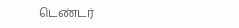டெண்டர்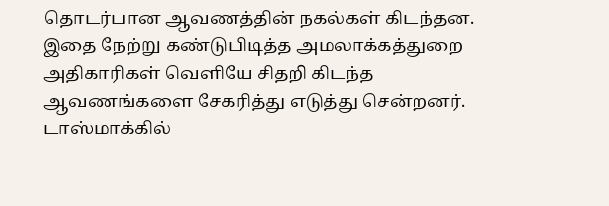தொடர்பான ஆவணத்தின் நகல்கள் கிடந்தன. இதை நேற்று கண்டுபிடித்த அமலாக்கத்துறை அதிகாரிகள் வெளியே சிதறி கிடந்த ஆவணங்களை சேகரித்து எடுத்து சென்றனர்.
டாஸ்மாக்கில்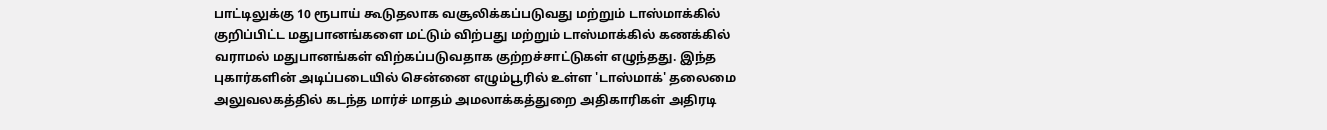பாட்டிலுக்கு 10 ரூபாய் கூடுதலாக வசூலிக்கப்படுவது மற்றும் டாஸ்மாக்கில் குறிப்பிட்ட மதுபானங்களை மட்டும் விற்பது மற்றும் டாஸ்மாக்கில் கணக்கில் வராமல் மதுபானங்கள் விற்கப்படுவதாக குற்றச்சாட்டுகள் எழுந்தது. இந்த புகார்களின் அடிப்படையில் சென்னை எழும்பூரில் உள்ள 'டாஸ்மாக்' தலைமை அலுவலகத்தில் கடந்த மார்ச் மாதம் அமலாக்கத்துறை அதிகாரிகள் அதிரடி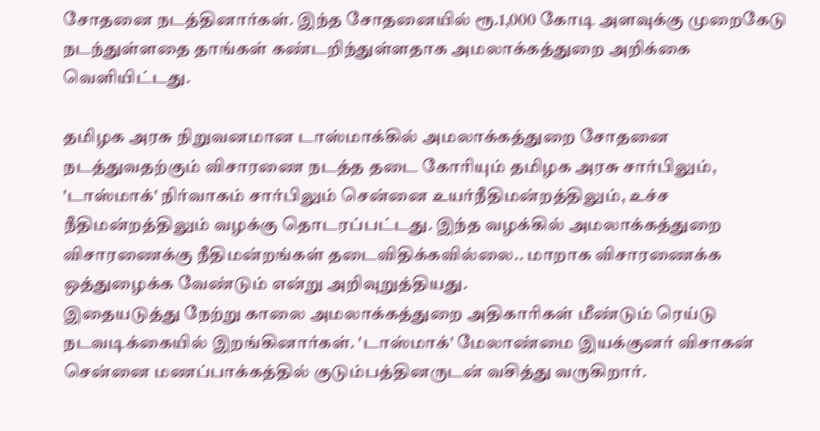சோதனை நடத்தினார்கள். இந்த சோதனையில் ரூ.1,000 கோடி அளவுக்கு முறைகேடு நடந்துள்ளதை தாங்கள் கண்டறிந்துள்ளதாக அமலாக்கத்துறை அறிக்கை வெளியிட்டது.

தமிழக அரசு நிறுவனமான டாஸ்மாக்கில் அமலாக்கத்துறை சோதனை நடத்துவதற்கும் விசாரணை நடத்த தடை கோரியும் தமிழக அரசு சார்பிலும், 'டாஸ்மாக்' நிர்வாகம் சார்பிலும் சென்னை உயர்நீதிமன்றத்திலும், உச்ச நீதிமன்றத்திலும் வழக்கு தொடரப்பட்டது. இந்த வழக்கில் அமலாக்கத்துறை விசாரணைக்கு நீதிமன்றங்கள் தடைவிதிக்கவில்லை.. மாறாக விசாரணைக்க ஒத்துழைக்க வேண்டும் என்று அறிவுறுத்தியது.
இதையடுத்து நேற்று காலை அமலாக்கத்துறை அதிகாரிகள் மீண்டும் ரெய்டு நடவடிக்கையில் இறங்கினார்கள். 'டாஸ்மாக்' மேலாண்மை இயக்குனர் விசாகன் சென்னை மணப்பாக்கத்தில் குடும்பத்தினருடன் வசித்து வருகிறார்.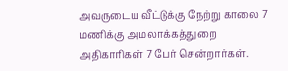அவருடைய வீட்டுக்கு நேற்று காலை 7 மணிக்கு அமலாக்கத்துறை அதிகாரிகள் 7 பேர் சென்றார்கள்.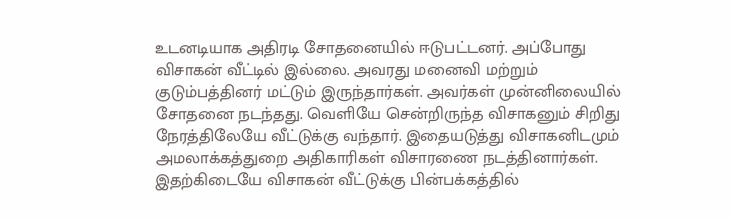உடனடியாக அதிரடி சோதனையில் ஈடுபட்டனர். அப்போது விசாகன் வீட்டில் இல்லை. அவரது மனைவி மற்றும் குடும்பத்தினர் மட்டும் இருந்தார்கள். அவர்கள் முன்னிலையில் சோதனை நடந்தது. வெளியே சென்றிருந்த விசாகனும் சிறிது நேரத்திலேயே வீட்டுக்கு வந்தார். இதையடுத்து விசாகனிடமும் அமலாக்கத்துறை அதிகாரிகள் விசாரணை நடத்தினார்கள்.
இதற்கிடையே விசாகன் வீட்டுக்கு பின்பக்கத்தில்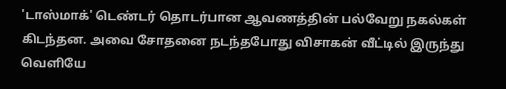'டாஸ்மாக்' டெண்டர் தொடர்பான ஆவணத்தின் பல்வேறு நகல்கள் கிடந்தன. அவை சோதனை நடந்தபோது விசாகன் வீட்டில் இருந்து வெளியே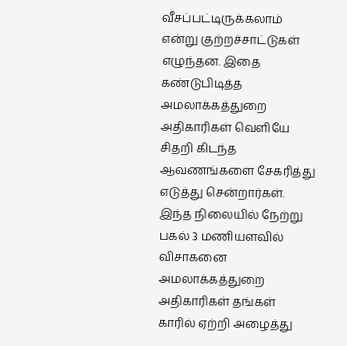வீசப்பட்டிருக்கலாம் என்று குற்றச்சாட்டுகள் எழுந்தன. இதை கண்டுபிடித்த அமலாக்கத்துறை அதிகாரிகள் வெளியே சிதறி கிடந்த ஆவணங்களை சேகரித்து எடுத்து சென்றார்கள்.
இந்த நிலையில் நேற்று பகல் 3 மணியளவில் விசாகனை அமலாக்கத்துறை அதிகாரிகள் தங்கள் காரில் ஏற்றி அழைத்து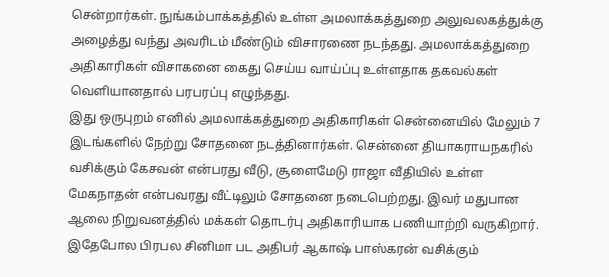சென்றார்கள். நுங்கம்பாக்கத்தில் உள்ள அமலாக்கத்துறை அலுவலகத்துக்கு அழைத்து வந்து அவரிடம் மீண்டும் விசாரணை நடந்தது. அமலாக்கத்துறை அதிகாரிகள் விசாகனை கைது செய்ய வாய்ப்பு உள்ளதாக தகவல்கள் வெளியானதால் பரபரப்பு எழுந்தது.
இது ஒருபுறம் எனில் அமலாக்கத்துறை அதிகாரிகள் சென்னையில் மேலும் 7 இடங்களில் நேற்று சோதனை நடத்தினார்கள். சென்னை தியாகராயநகரில் வசிக்கும் கேசவன் என்பரது வீடு, சூளைமேடு ராஜா வீதியில் உள்ள மேகநாதன் என்பவரது வீட்டிலும் சோதனை நடைபெற்றது. இவர் மதுபான ஆலை நிறுவனத்தில் மக்கள் தொடர்பு அதிகாரியாக பணியாற்றி வருகிறார். இதேபோல பிரபல சினிமா பட அதிபர் ஆகாஷ் பாஸ்கரன் வசிக்கும்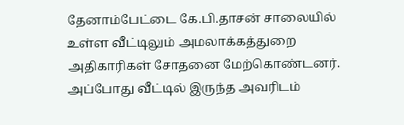தேனாம்பேட்டை கே.பி.தாசன் சாலையில் உள்ள வீட்டிலும் அமலாக்கத்துறை அதிகாரிகள் சோதனை மேற்கொண்டனர். அப்போது வீட்டில் இருந்த அவரிடம்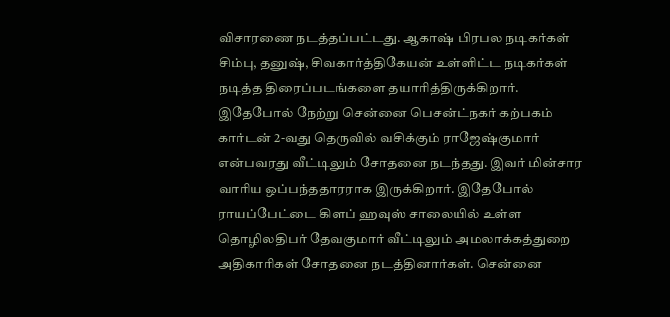விசாரணை நடத்தப்பட்டது. ஆகாஷ் பிரபல நடிகர்கள் சிம்பு, தனுஷ், சிவகார்த்திகேயன் உள்ளிட்ட நடிகர்கள் நடித்த திரைப்படங்களை தயாரித்திருக்கிறார்.
இதேபோல் நேற்று சென்னை பெசன்ட்நகர் கற்பகம் கார்டன் 2-வது தெருவில் வசிக்கும் ராஜேஷ்குமார் என்பவரது வீட்டிலும் சோதனை நடந்தது. இவர் மின்சார வாரிய ஒப்பந்ததாரராக இருக்கிறார். இதேபோல் ராயப்பேட்டை கிளப் ஹவுஸ் சாலையில் உள்ள தொழிலதிபர் தேவகுமார் வீட்டிலும் அமலாக்கத்துறை அதிகாரிகள் சோதனை நடத்தினார்கள். சென்னை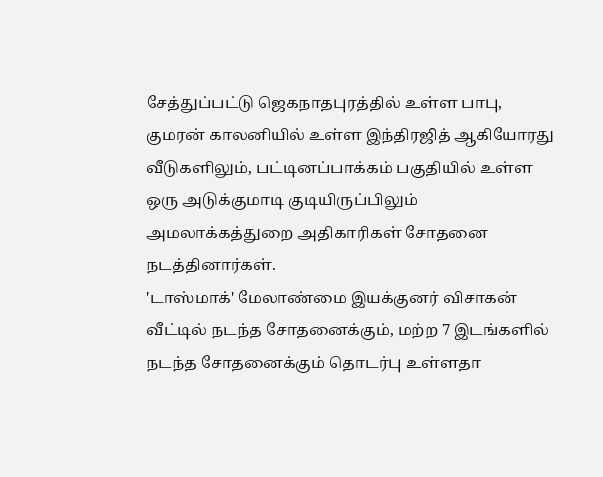சேத்துப்பட்டு ஜெகநாதபுரத்தில் உள்ள பாபு, குமரன் காலனியில் உள்ள இந்திரஜித் ஆகியோரது வீடுகளிலும், பட்டினப்பாக்கம் பகுதியில் உள்ள ஒரு அடுக்குமாடி குடியிருப்பிலும் அமலாக்கத்துறை அதிகாரிகள் சோதனை நடத்தினார்கள்.
'டாஸ்மாக்' மேலாண்மை இயக்குனர் விசாகன் வீட்டில் நடந்த சோதனைக்கும், மற்ற 7 இடங்களில் நடந்த சோதனைக்கும் தொடர்பு உள்ளதா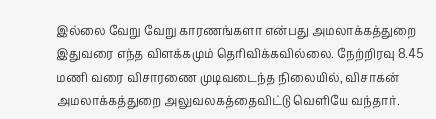இல்லை வேறு வேறு காரணங்களா என்பது அமலாக்கத்துறை இதுவரை எந்த விளக்கமும் தெரிவிக்கவில்லை. நேற்றிரவு 8.45 மணி வரை விசாரணை முடிவடைந்த நிலையில், விசாகன் அமலாக்கத்துறை அலுவலகத்தைவிட்டு வெளியே வந்தார்.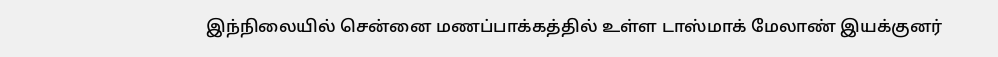இந்நிலையில் சென்னை மணப்பாக்கத்தில் உள்ள டாஸ்மாக் மேலாண் இயக்குனர்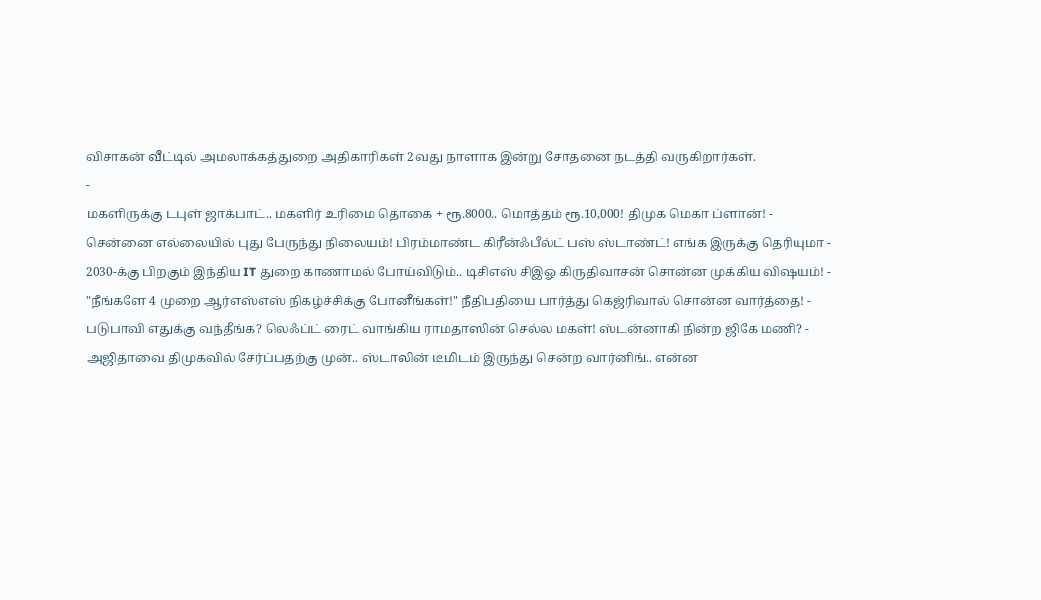விசாகன் வீட்டில் அமலாக்கத்துறை அதிகாரிகள் 2வது நாளாக இன்று சோதனை நடத்தி வருகிறார்கள்.
-
மகளிருக்கு டபுள் ஜாக்பாட்.. மகளிர் உரிமை தொகை + ரூ.8000.. மொத்தம் ரூ.10,000! திமுக மெகா ப்ளான்! -
சென்னை எல்லையில் புது பேருந்து நிலையம்! பிரம்மாண்ட கிரீன்ஃபீல்ட் பஸ் ஸ்டாண்ட்! எங்க இருக்கு தெரியுமா -
2030-க்கு பிறகும் இந்திய IT துறை காணாமல் போய்விடும்.. டிசிஎஸ் சிஇஓ கிருதிவாசன் சொன்ன முக்கிய விஷயம்! -
"நீங்களே 4 முறை ஆர்எஸ்எஸ் நிகழ்ச்சிக்கு போனீங்கள்!" நீதிபதியை பார்த்து கெஜ்ரிவால் சொன்ன வார்த்தை! -
படுபாவி எதுக்கு வந்தீங்க? லெஃப்ட் ரைட் வாங்கிய ராமதாஸின் செல்ல மகள்! ஸ்டன்னாகி நின்ற ஜிகே மணி? -
அஜிதாவை திமுகவில் சேர்ப்பதற்கு முன்.. ஸ்டாலின் டீமிடம் இருந்து சென்ற வார்னிங்.. என்ன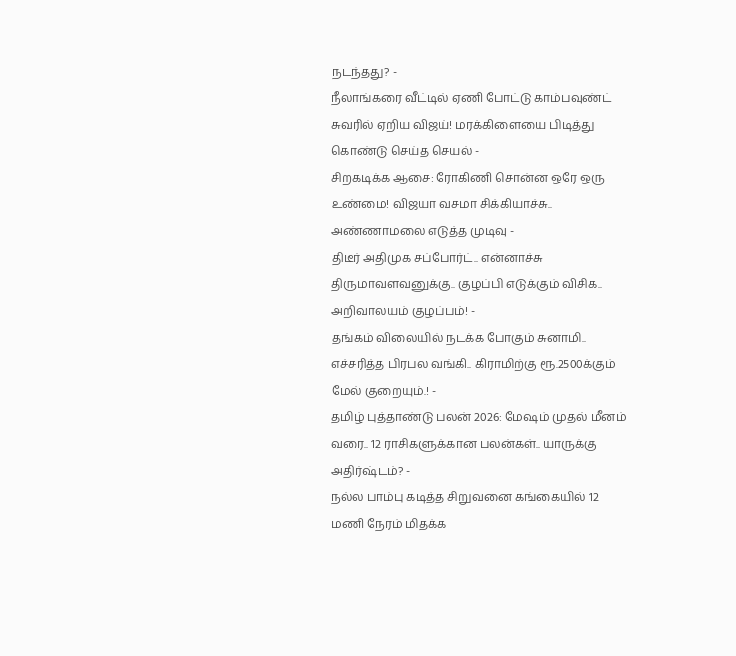நடந்தது? -
நீலாங்கரை வீட்டில் ஏணி போட்டு காம்பவுண்ட் சுவரில் ஏறிய விஜய்! மரக்கிளையை பிடித்து கொண்டு செய்த செயல் -
சிறகடிக்க ஆசை: ரோகிணி சொன்ன ஒரே ஒரு உண்மை! விஜயா வசமா சிக்கியாச்சு.. அண்ணாமலை எடுத்த முடிவு -
திடீர் அதிமுக சப்போர்ட்.. என்னாச்சு திருமாவளவனுக்கு.. குழப்பி எடுக்கும் விசிக.. அறிவாலயம் குழப்பம்! -
தங்கம் விலையில் நடக்க போகும் சுனாமி.. எச்சரித்த பிரபல வங்கி.. கிராமிற்கு ரூ.2500க்கும் மேல் குறையும்.! -
தமிழ் புத்தாண்டு பலன் 2026: மேஷம் முதல் மீனம் வரை.. 12 ராசிகளுக்கான பலன்கள்.. யாருக்கு அதிர்ஷ்டம்? -
நல்ல பாம்பு கடித்த சிறுவனை கங்கையில் 12 மணி நேரம் மிதக்க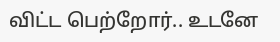விட்ட பெற்றோர்.. உடனே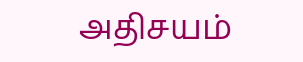அதிசயம்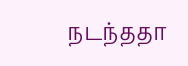நடந்ததா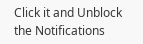Click it and Unblock the Notifications